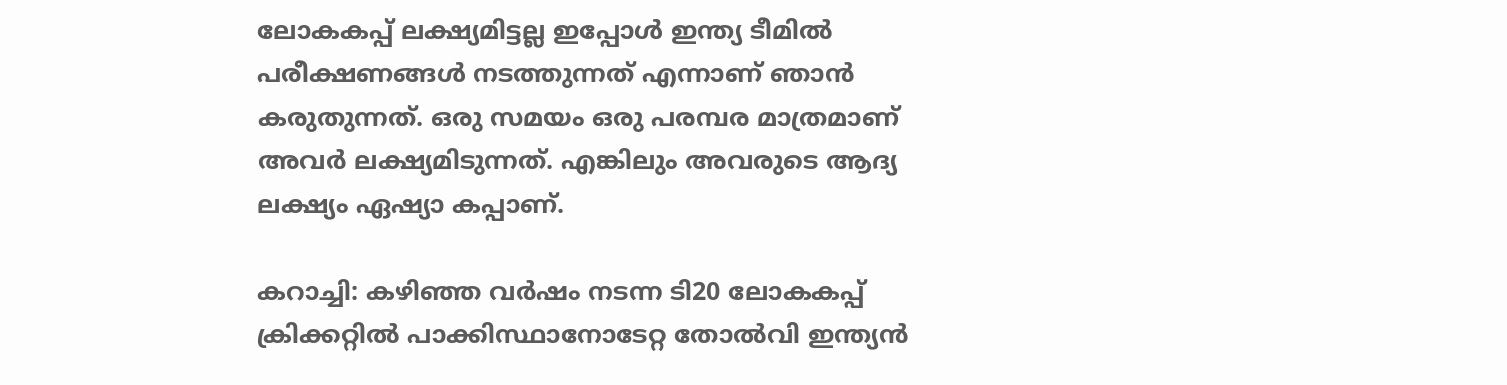ലോകകപ്പ് ലക്ഷ്യമിട്ടല്ല ഇപ്പോള്‍ ഇന്ത്യ ടീമില്‍ പരീക്ഷണങ്ങള്‍ നടത്തുന്നത് എന്നാണ് ഞാന്‍ കരുതുന്നത്. ഒരു സമയം ഒരു പരമ്പര മാത്രമാണ് അവര്‍ ലക്ഷ്യമിടുന്നത്. എങ്കിലും അവരുടെ ആദ്യ ലക്ഷ്യം ഏഷ്യാ കപ്പാണ്.

കറാച്ചി: കഴിഞ്ഞ വര്‍ഷം നടന്ന ടി20 ലോകകപ്പ് ക്രിക്കറ്റില്‍ പാക്കിസ്ഥാനോടേറ്റ തോല്‍വി ഇന്ത്യന്‍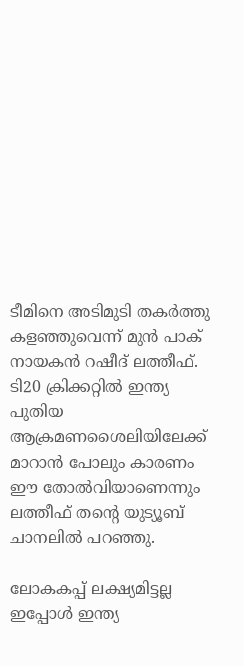ടീമിനെ അടിമുടി തകര്‍ത്തു കളഞ്ഞുവെന്ന് മുന്‍ പാക് നായകന്‍ റഷീദ് ലത്തീഫ്. ടി20 ക്രിക്കറ്റില്‍ ഇന്ത്യ പുതിയ ആക്രമണശൈലിയിലേക്ക് മാറാന്‍ പോലും കാരണം ഈ തോല്‍വിയാണെന്നും ലത്തീഫ് തന്‍റെ യുട്യൂബ് ചാനലില്‍ പറഞ്ഞു.

ലോകകപ്പ് ലക്ഷ്യമിട്ടല്ല ഇപ്പോള്‍ ഇന്ത്യ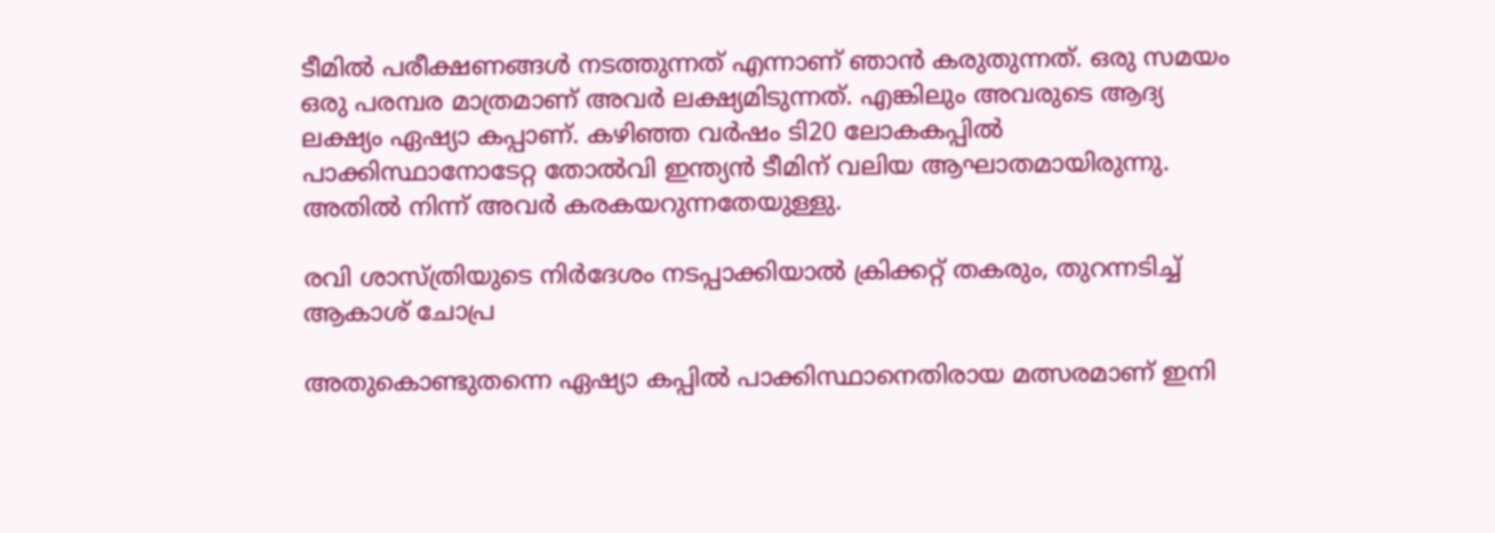ടീമില്‍ പരീക്ഷണങ്ങള്‍ നടത്തുന്നത് എന്നാണ് ഞാന്‍ കരുതുന്നത്. ഒരു സമയം ഒരു പരമ്പര മാത്രമാണ് അവര്‍ ലക്ഷ്യമിടുന്നത്. എങ്കിലും അവരുടെ ആദ്യ ലക്ഷ്യം ഏഷ്യാ കപ്പാണ്. കഴിഞ്ഞ വര്‍ഷം ടി20 ലോകകപ്പില്‍ പാക്കിസ്ഥാനോടേറ്റ തോല്‍വി ഇന്ത്യന്‍ ടീമിന് വലിയ ആഘാതമായിരുന്നു. അതില്‍ നിന്ന് അവര്‍ കരകയറുന്നതേയുള്ളു.

രവി ശാസ്ത്രിയുടെ നിര്‍ദേശം നടപ്പാക്കിയാല്‍ ക്രിക്കറ്റ് തകരും, തുറന്നടിച്ച് ആകാശ് ചോപ്ര

അതുകൊണ്ടുതന്നെ ഏഷ്യാ കപ്പില്‍ പാക്കിസ്ഥാനെതിരായ മത്സരമാണ് ഇനി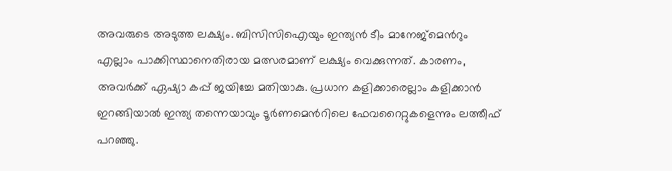അവരുടെ അടുത്ത ലക്ഷ്യം. ബിസിസിഐയും ഇന്ത്യന്‍ ടീം മാനേജ്മെന്‍റും എല്ലാം പാക്കിസ്ഥാനെതിരായ മത്സരമാണ് ലക്ഷ്യം വെക്കുന്നത്. കാരണം, അവര്‍ക്ക് ഏഷ്യാ കപ്പ് ജയിച്ചേ മതിയാകു. പ്രധാന കളിക്കാരെല്ലാം കളിക്കാന്‍ ഇറങ്ങിയാല്‍ ഇന്ത്യ തന്നെയാവും ടൂര്‍ണമെന്‍റിലെ ഫേവറൈറ്റുകളെന്നും ലത്തീഫ് പറഞ്ഞു.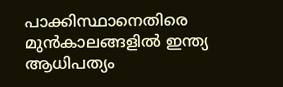പാക്കിസ്ഥാനെതിരെ മുന്‍കാലങ്ങളില്‍ ഇന്ത്യ ആധിപത്യം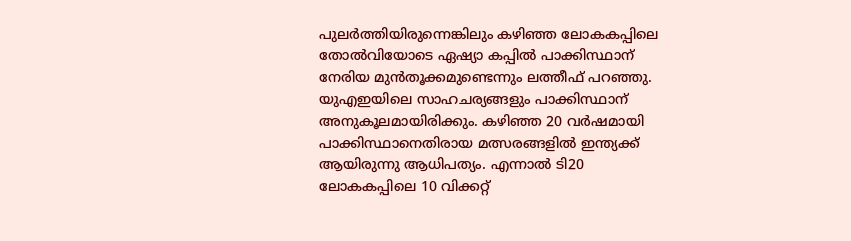പുലര്‍ത്തിയിരുന്നെങ്കിലും കഴിഞ്ഞ ലോകകപ്പിലെ തോല്‍വിയോടെ ഏഷ്യാ കപ്പില്‍ പാക്കിസ്ഥാന് നേരിയ മുന്‍തൂക്കമുണ്ടെന്നും ലത്തീഫ് പറഞ്ഞു. യുഎഇയിലെ സാഹചര്യങ്ങളും പാക്കിസ്ഥാന് അനുകൂലമായിരിക്കും. കഴിഞ്ഞ 20 വര്‍ഷമായി പാക്കിസ്ഥാനെതിരായ മത്സരങ്ങളില്‍ ഇന്ത്യക്ക് ആയിരുന്നു ആധിപത്യം. എന്നാല്‍ ടി20 ലോകകപ്പിലെ 10 വിക്കറ്റ്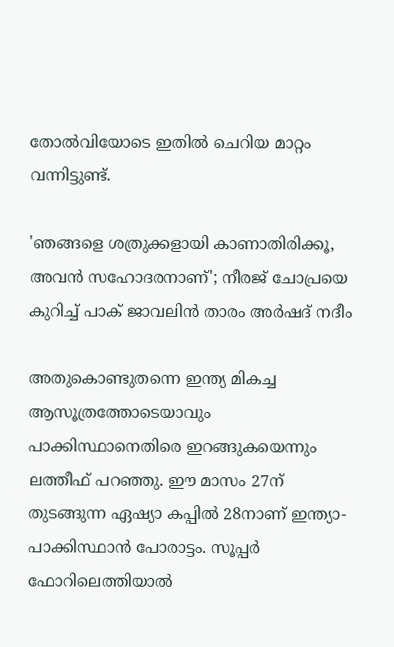തോല്‍വിയോടെ ഇതില്‍ ചെറിയ മാറ്റം വന്നിട്ടുണ്ട്.

'ഞങ്ങളെ ശത്രുക്കളായി കാണാതിരിക്കൂ, അവന്‍ സഹോദരനാണ്'; നീരജ് ചോപ്രയെ കുറിച്ച് പാക് ജാവലിന്‍ താരം അര്‍ഷദ് നദീം

അതുകൊണ്ടുതന്നെ ഇന്ത്യ മികച്ച ആസൂത്രത്തോടെയാവും പാക്കിസ്ഥാനെതിരെ ഇറങ്ങുകയെന്നും ലത്തീഫ് പറഞ്ഞു. ഈ മാസം 27ന് തുടങ്ങുന്ന ഏഷ്യാ കപ്പില്‍ 28നാണ് ഇന്ത്യാ-പാക്കിസ്ഥാന്‍ പോരാട്ടം. സൂപ്പര്‍ ഫോറിലെത്തിയാല്‍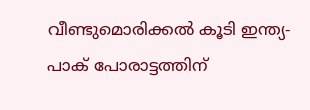വീണ്ടുമൊരിക്കല്‍ കൂടി ഇന്ത്യ-പാക് പോരാട്ടത്തിന്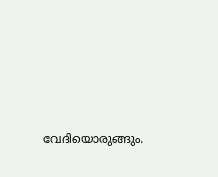വേദിയൊരുങ്ങും.